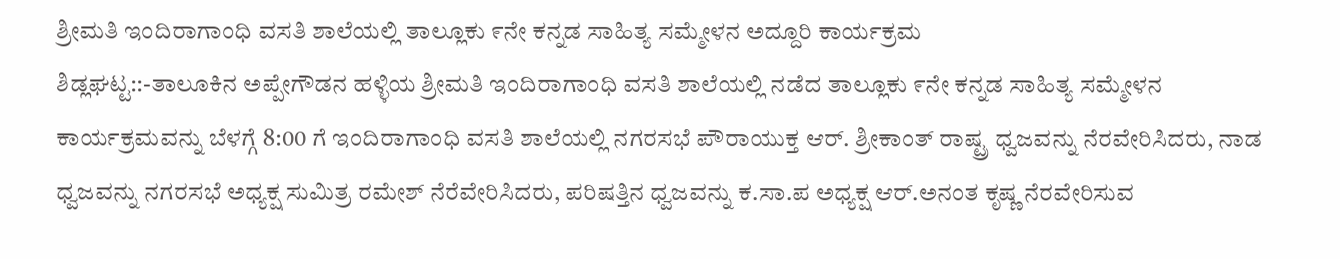ಶ್ರೀಮತಿ ಇಂದಿರಾಗಾಂಧಿ ವಸತಿ ಶಾಲೆಯಲ್ಲಿ ತಾಲ್ಲೂಕು ೯ನೇ ಕನ್ನಡ ಸಾಹಿತ್ಯ ಸಮ್ಮೇಳನ ಅದ್ದೂರಿ ಕಾರ್ಯಕ್ರಮ
ಶಿಡ್ಲಘಟ್ಟ::-ತಾಲೂಕಿನ ಅಪ್ಪೇಗೌಡನ ಹಳ್ಳಿಯ ಶ್ರೀಮತಿ ಇಂದಿರಾಗಾಂಧಿ ವಸತಿ ಶಾಲೆಯಲ್ಲಿ ನಡೆದ ತಾಲ್ಲೂಕು ೯ನೇ ಕನ್ನಡ ಸಾಹಿತ್ಯ ಸಮ್ಮೇಳನ
ಕಾರ್ಯಕ್ರಮವನ್ನು ಬೆಳಗ್ಗೆ 8:00 ಗೆ ಇಂದಿರಾಗಾಂಧಿ ವಸತಿ ಶಾಲೆಯಲ್ಲಿ ನಗರಸಭೆ ಪೌರಾಯುಕ್ತ ಆರ್. ಶ್ರೀಕಾಂತ್ ರಾಷ್ಟ್ರ ಧ್ವಜವನ್ನು ನೆರವೇರಿಸಿದರು, ನಾಡ ಧ್ವಜವನ್ನು ನಗರಸಭೆ ಅಧ್ಯಕ್ಷ ಸುಮಿತ್ರ ರಮೇಶ್ ನೆರೆವೇರಿಸಿದರು, ಪರಿಷತ್ತಿನ ಧ್ವಜವನ್ನು ಕ.ಸಾ.ಪ ಅಧ್ಯಕ್ಷ ಆರ್.ಅನಂತ ಕೃಷ್ಣ ನೆರವೇರಿಸುವ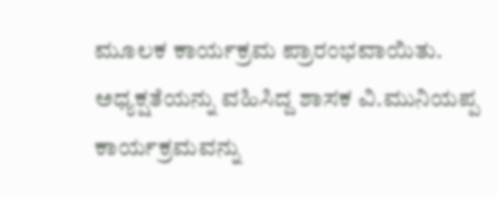ಮೂಲಕ ಕಾರ್ಯಕ್ರಮ ಪ್ರಾರಂಭವಾಯಿತು.
ಅಧ್ಯಕ್ಷತೆಯನ್ನು ವಹಿಸಿದ್ದ ಶಾಸಕ ವಿ.ಮುನಿಯಪ್ಪ ಕಾರ್ಯಕ್ರಮವನ್ನು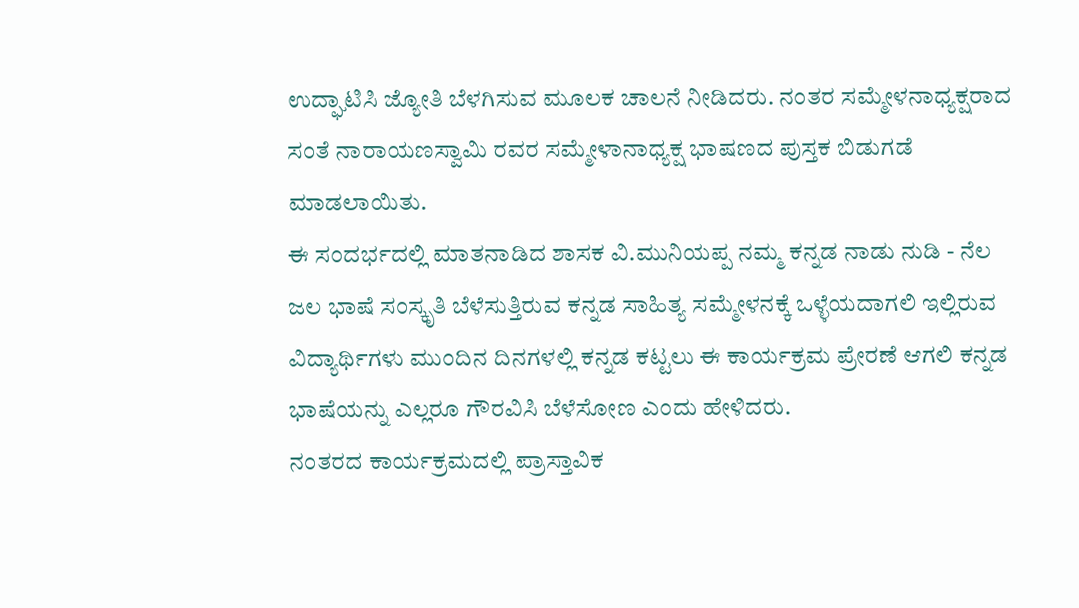ಉದ್ಘಾಟಿಸಿ ಜ್ಯೋತಿ ಬೆಳಗಿಸುವ ಮೂಲಕ ಚಾಲನೆ ನೀಡಿದರು. ನಂತರ ಸಮ್ಮೇಳನಾಧ್ಯಕ್ಷರಾದ ಸಂತೆ ನಾರಾಯಣಸ್ವಾಮಿ ರವರ ಸಮ್ಮೇಳಾನಾಧ್ಯಕ್ಷ ಭಾಷಣದ ಪುಸ್ತಕ ಬಿಡುಗಡೆ ಮಾಡಲಾಯಿತು.
ಈ ಸಂದರ್ಭದಲ್ಲಿ ಮಾತನಾಡಿದ ಶಾಸಕ ವಿ.ಮುನಿಯಪ್ಪ ನಮ್ಮ ಕನ್ನಡ ನಾಡು ನುಡಿ - ನೆಲ ಜಲ ಭಾಷೆ ಸಂಸ್ಕೃತಿ ಬೆಳೆಸುತ್ತಿರುವ ಕನ್ನಡ ಸಾಹಿತ್ಯ ಸಮ್ಮೇಳನಕ್ಕೆ ಒಳ್ಳೆಯದಾಗಲಿ ಇಲ್ಲಿರುವ ವಿದ್ಯಾರ್ಥಿಗಳು ಮುಂದಿನ ದಿನಗಳಲ್ಲಿ ಕನ್ನಡ ಕಟ್ಟಲು ಈ ಕಾರ್ಯಕ್ರಮ ಪ್ರೇರಣೆ ಆಗಲಿ ಕನ್ನಡ ಭಾಷೆಯನ್ನು ಎಲ್ಲರೂ ಗೌರವಿಸಿ ಬೆಳೆಸೋಣ ಎಂದು ಹೇಳಿದರು.
ನಂತರದ ಕಾರ್ಯಕ್ರಮದಲ್ಲಿ ಪ್ರಾಸ್ತಾವಿಕ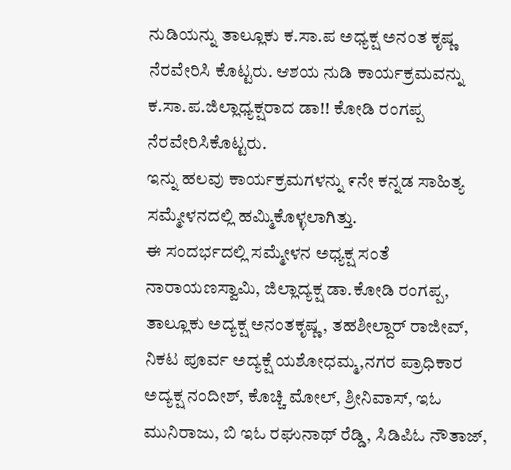ನುಡಿಯನ್ನು ತಾಲ್ಲೂಕು ಕ.ಸಾ.ಪ ಅಧ್ಯಕ್ಷ ಅನಂತ ಕೃಷ್ಣ ನೆರವೇರಿಸಿ ಕೊಟ್ಟರು. ಆಶಯ ನುಡಿ ಕಾರ್ಯಕ್ರಮವನ್ನು ಕ.ಸಾ.ಪ.ಜಿಲ್ಲಾಧ್ಯಕ್ಷರಾದ ಡಾ!! ಕೋಡಿ ರಂಗಪ್ಪ ನೆರವೇರಿಸಿಕೊಟ್ಟರು.
ಇನ್ನು ಹಲವು ಕಾರ್ಯಕ್ರಮಗಳನ್ನು ೯ನೇ ಕನ್ನಡ ಸಾಹಿತ್ಯ ಸಮ್ಮೇಳನದಲ್ಲಿ ಹಮ್ಮಿಕೊಳ್ಳಲಾಗಿತ್ತು.
ಈ ಸಂದರ್ಭದಲ್ಲಿ ಸಮ್ಮೇಳನ ಅಧ್ಯಕ್ಷ ಸಂತೆ ನಾರಾಯಣಸ್ವಾಮಿ, ಜಿಲ್ಲಾದ್ಯಕ್ಷ ಡಾ.ಕೋಡಿ ರಂಗಪ್ಪ, ತಾಲ್ಲೂಕು ಅದ್ಯಕ್ಷ ಅನಂತಕೃಷ್ಣ, ತಹಶೀಲ್ದಾರ್ ರಾಜೀವ್, ನಿಕಟ ಪೂರ್ವ ಅದ್ಯಕ್ಷೆ ಯಶೋಧಮ್ಮ,ನಗರ ಪ್ರಾಧಿಕಾರ ಅದ್ಯಕ್ಷ ನಂದೀಶ್, ಕೊಚ್ಚಿ ಮೋಲ್, ಶ್ರೀನಿವಾಸ್, ಇಓ ಮುನಿರಾಜು, ಬಿ ಇಓ ರಘುನಾಥ್ ರೆಡ್ಡಿ, ಸಿಡಿಪಿಓ ನೌತಾಜ್,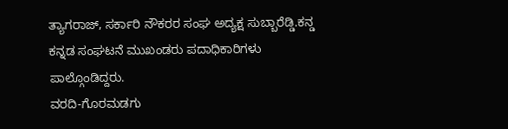ತ್ಯಾಗರಾಜ್, ಸರ್ಕಾರಿ ನೌಕರರ ಸಂಘ ಅದ್ಯಕ್ಷ ಸುಬ್ಬಾರೆಡ್ಡಿ.ಕನ್ಡ ಕನ್ನಡ ಸಂಘಟನೆ ಮುಖಂಡರು ಪದಾಧಿಕಾರಿಗಳು ಪಾಲ್ಗೊಂಡಿದ್ದರು.
ವರದಿ-ಗೊರಮಡಗು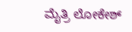ಮೈತ್ರಿ ಲೋಕೇಶ್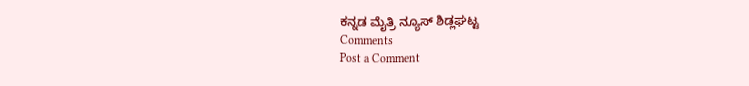ಕನ್ನಡ ಮೈತ್ರಿ ನ್ಯೂಸ್ ಶಿಡ್ಲಘಟ್ಟ
Comments
Post a Comment